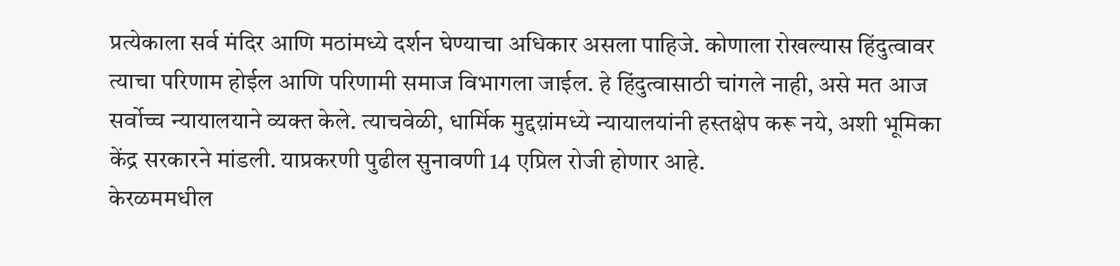प्रत्येकाला सर्व मंदिर आणि मठांमध्ये दर्शन घेण्याचा अधिकार असला पाहिजे. कोणाला रोखल्यास हिंदुत्वावर त्याचा परिणाम होईल आणि परिणामी समाज विभागला जाईल. हे हिंदुत्वासाठी चांगले नाही, असे मत आज सर्वोच्च न्यायालयाने व्यक्त केले. त्याचवेळी, धार्मिक मुद्दय़ांमध्ये न्यायालयांनी हस्तक्षेप करू नये, अशी भूमिका केंद्र सरकारने मांडली. याप्रकरणी पुढील सुनावणी 14 एप्रिल रोजी होणार आहे.
केरळममधील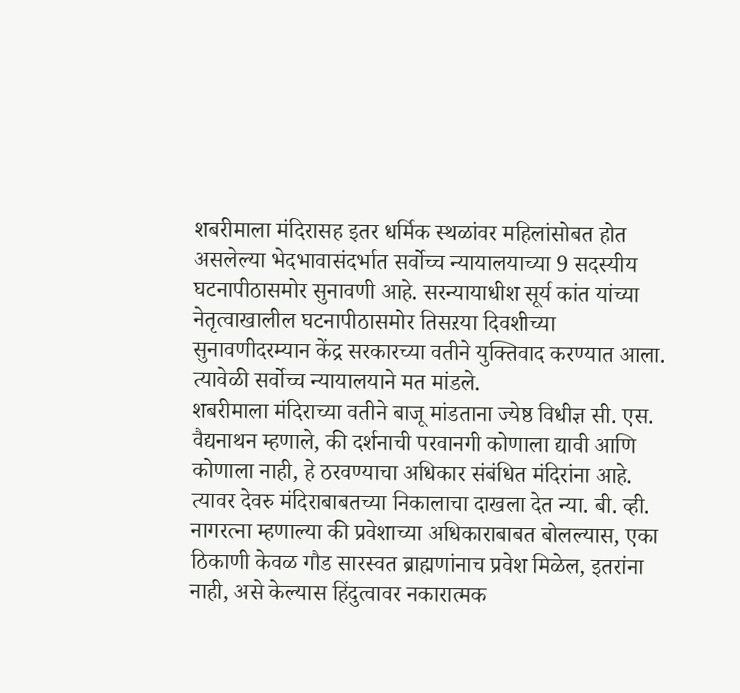शबरीमाला मंदिरासह इतर धर्मिक स्थळांवर महिलांसोबत होत असलेल्या भेदभावासंदर्भात सर्वोच्च न्यायालयाच्या 9 सदस्यीय घटनापीठासमोर सुनावणी आहे. सरन्यायाधीश सूर्य कांत यांच्या नेतृत्वाखालील घटनापीठासमोर तिसऱया दिवशीच्या सुनावणीदरम्यान केंद्र सरकारच्या वतीने युक्तिवाद करण्यात आला. त्यावेळी सर्वोच्च न्यायालयाने मत मांडले.
शबरीमाला मंदिराच्या वतीने बाजू मांडताना ज्येष्ठ विधीज्ञ सी. एस. वैद्यनाथन म्हणाले, की दर्शनाची परवानगी कोणाला द्यावी आणि कोणाला नाही, हे ठरवण्याचा अधिकार संबंधित मंदिरांना आहे. त्यावर देवरु मंदिराबाबतच्या निकालाचा दाखला देत न्या. बी. व्ही. नागरत्ना म्हणाल्या की प्रवेशाच्या अधिकाराबाबत बोलल्यास, एका ठिकाणी केवळ गौड सारस्वत ब्राह्मणांनाच प्रवेश मिळेल, इतरांना नाही, असे केल्यास हिंदुत्वावर नकारात्मक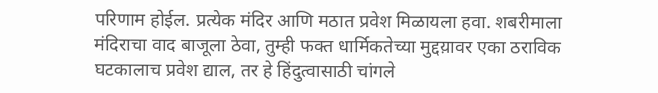परिणाम होईल. प्रत्येक मंदिर आणि मठात प्रवेश मिळायला हवा. शबरीमाला मंदिराचा वाद बाजूला ठेवा, तुम्ही फक्त धार्मिकतेच्या मुद्दय़ावर एका ठराविक घटकालाच प्रवेश द्याल, तर हे हिंदुत्वासाठी चांगले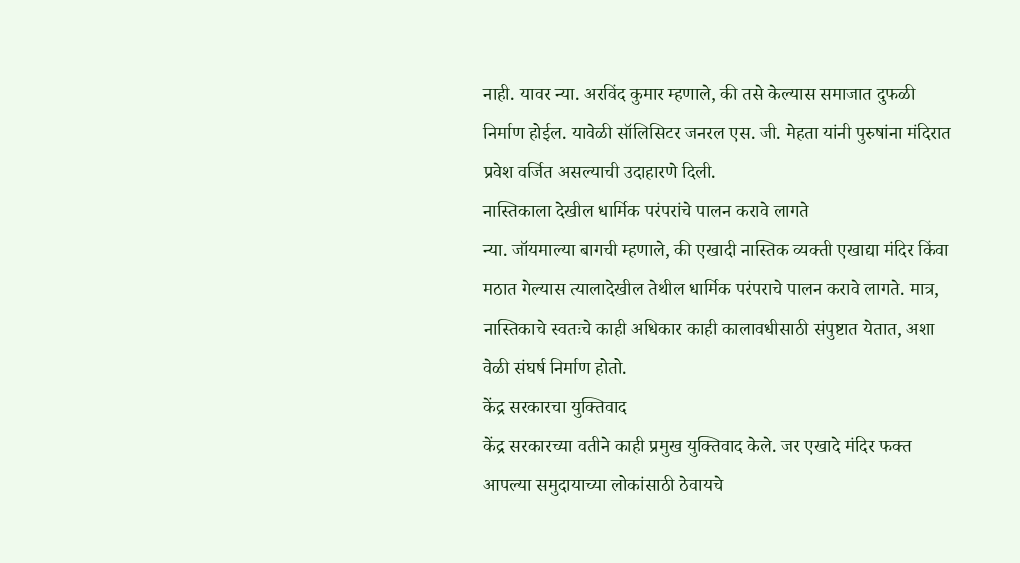नाही. यावर न्या. अरविंद कुमार म्हणाले, की तसे केल्यास समाजात दुफळी निर्माण होईल. यावेळी सॉलिसिटर जनरल एस. जी. मेहता यांनी पुरुषांना मंदिरात प्रवेश वर्जित असल्याची उदाहारणे दिली.
नास्तिकाला देखील धार्मिक परंपरांचे पालन करावे लागते
न्या. जॉयमाल्या बागची म्हणाले, की एखादी नास्तिक व्यक्ती एखाद्या मंदिर किंवा मठात गेल्यास त्यालादेखील तेथील धार्मिक परंपराचे पालन करावे लागते. मात्र, नास्तिकाचे स्वतःचे काही अधिकार काही कालावधीसाठी संपुष्टात येतात, अशा वेळी संघर्ष निर्माण होतो.
केंद्र सरकारचा युक्तिवाद
केंद्र सरकारच्या वतीने काही प्रमुख युक्तिवाद केले. जर एखादे मंदिर फक्त आपल्या समुदायाच्या लोकांसाठी ठेवायचे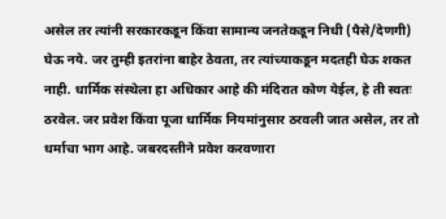असेल तर त्यांनी सरकारकडून किंवा सामान्य जनतेकडून निधी (पैसे/देणगी) घेऊ नये. जर तुम्ही इतरांना बाहेर ठेवता, तर त्यांच्याकडून मदतही घेऊ शकत नाही. धार्मिक संस्थेला हा अधिकार आहे की मंदिरात कोण येईल, हे ती स्वतः ठरवेल. जर प्रवेश किंवा पूजा धार्मिक नियमांनुसार ठरवली जात असेल, तर तो धर्माचा भाग आहे. जबरदस्तीने प्रवेश करवणारा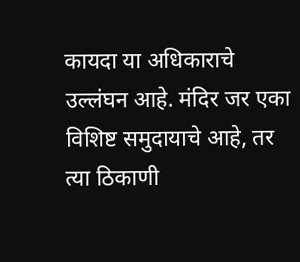कायदा या अधिकाराचे उल्लंघन आहे. मंदिर जर एका विशिष्ट समुदायाचे आहे, तर त्या ठिकाणी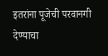इतरांना पूजेची परवानगी देण्याचा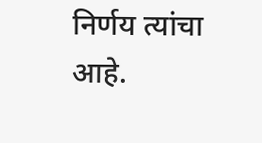निर्णय त्यांचा आहे.